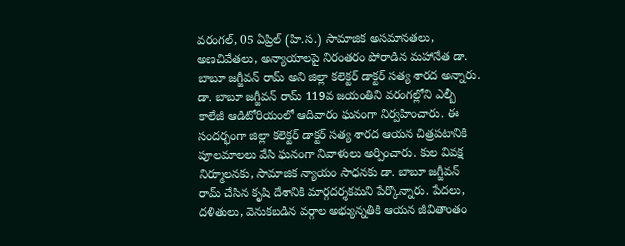వరంగల్, 05 ఏప్రిల్ (హి.స.) సామాజిక అసమానతలు,
అణచివేతలు, అన్యాయాలపై నిరంతరం పోరాడిన మహానేత డా. బాబూ జగ్జీవన్ రామ్ అని జిల్లా కలెక్టర్ డాక్టర్ సత్య శారద అన్నారు. డా. బాబూ జగ్జీవన్ రామ్ 119వ జయంతిని వరంగల్లోని ఎల్బీ కాలేజీ ఆడిటోరియంలో ఆదివారం ఘనంగా నిర్వహించారు. ఈ సందర్భంగా జిల్లా కలెక్టర్ డాక్టర్ సత్య శారద ఆయన చిత్రపటానికి పూలమాలలు వేసి ఘనంగా నివాళులు అర్పించారు. కుల వివక్ష నిర్మూలనకు, సామాజిక న్యాయం సాధనకు డా. బాబూ జగ్జీవన్ రామ్ చేసిన కృషి దేశానికి మార్గదర్శకమని పేర్కొన్నారు. పేదలు, దళితులు, వెనుకబడిన వర్గాల అభ్యున్నతికి ఆయన జీవితాంతం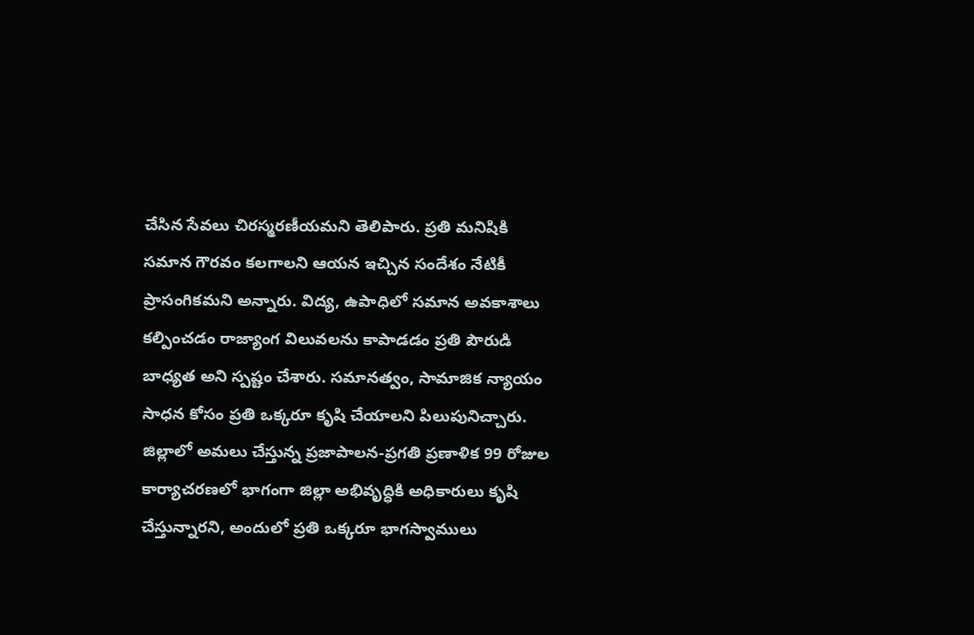చేసిన సేవలు చిరస్మరణీయమని తెలిపారు. ప్రతి మనిషికి సమాన గౌరవం కలగాలని ఆయన ఇచ్చిన సందేశం నేటికీ ప్రాసంగికమని అన్నారు. విద్య, ఉపాధిలో సమాన అవకాశాలు కల్పించడం రాజ్యాంగ విలువలను కాపాడడం ప్రతి పౌరుడి బాధ్యత అని స్పష్టం చేశారు. సమానత్వం, సామాజిక న్యాయం సాధన కోసం ప్రతి ఒక్కరూ కృషి చేయాలని పిలుపునిచ్చారు. జిల్లాలో అమలు చేస్తున్న ప్రజాపాలన-ప్రగతి ప్రణాళిక 99 రోజుల కార్యాచరణలో భాగంగా జిల్లా అభివృద్ధికి అధికారులు కృషి చేస్తున్నారని, అందులో ప్రతి ఒక్కరూ భాగస్వాములు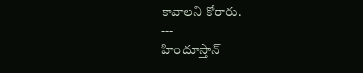కావాలని కోరారు.
---
హిందూస్తాన్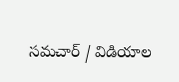సమచార్ / విడియాల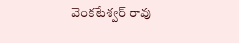వెంకటేశ్వర్ రావు